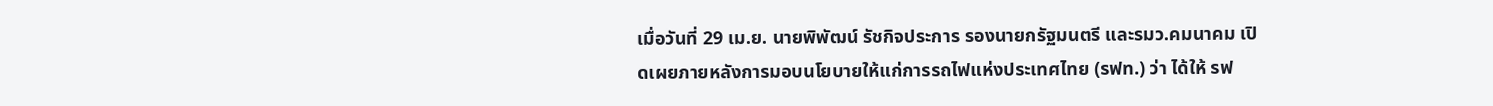เมื่อวันที่ 29 เม.ย. นายพิพัฒน์ รัชกิจประการ รองนายกรัฐมนตรี และรมว.คมนาคม เปิดเผยภายหลังการมอบนโยบายให้แก่การรถไฟแห่งประเทศไทย (รฟท.) ว่า ได้ให้ รฟ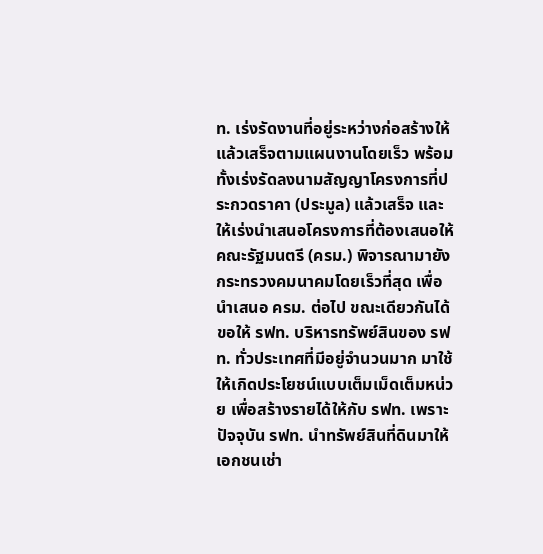ท. เร่งรัดงานที่อยู่ระหว่างก่อสร้างให้แล้วเสร็จตามแผนงานโดยเร็ว พร้อมทั้งเร่งรัดลงนามสัญญาโครงการที่ประกวดราคา (ประมูล) แล้วเสร็จ และให้เร่งนำเสนอโครงการที่ต้องเสนอให้คณะรัฐมนตรี (ครม.) พิจารณามายังกระทรวงคมนาคมโดยเร็วที่สุด เพื่อนำเสนอ ครม. ต่อไป ขณะเดียวกันได้ขอให้ รฟท. บริหารทรัพย์สินของ รฟท. ทั่วประเทศที่มีอยู่จำนวนมาก มาใช้ให้เกิดประโยชน์แบบเต็มเม็ดเต็มหน่วย เพื่อสร้างรายได้ให้กับ รฟท. เพราะปัจจุบัน รฟท. นำทรัพย์สินที่ดินมาให้เอกชนเช่า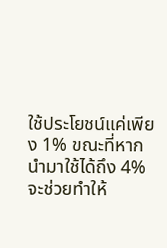ใช้ประโยชน์แค่เพียง 1% ขณะที่หากนำมาใช้ได้ถึง 4% จะช่วยทำให้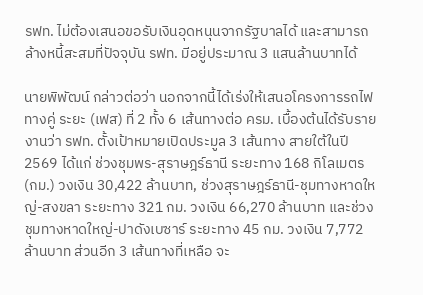รฟท. ไม่ต้องเสนอขอรับเงินอุดหนุนจากรัฐบาลได้ และสามารถล้างหนี้สะสมที่ปัจจุบัน รฟท. มีอยู่ประมาณ 3 แสนล้านบาทได้

นายพิพัฒน์ กล่าวต่อว่า นอกจากนี้ได้เร่งให้เสนอโครงการรถไฟทางคู่ ระยะ (เฟส) ที่ 2 ทั้ง 6 เส้นทางต่อ ครม. เบื้องต้นได้รับรายงานว่า รฟท. ตั้งเป้าหมายเปิดประมูล 3 เส้นทาง สายใต้ในปี 2569 ได้แก่ ช่วงชุมพร-สุราษฎร์ธานี ระยะทาง 168 กิโลเมตร (กม.) วงเงิน 30,422 ล้านบาท, ช่วงสุราษฎร์ธานี-ชุมทางหาดใหญ่-สงขลา ระยะทาง 321 กม. วงเงิน 66,270 ล้านบาท และช่วงชุมทางหาดใหญ่-ปาดังเบซาร์ ระยะทาง 45 กม. วงเงิน 7,772 ล้านบาท ส่วนอีก 3 เส้นทางที่เหลือ จะ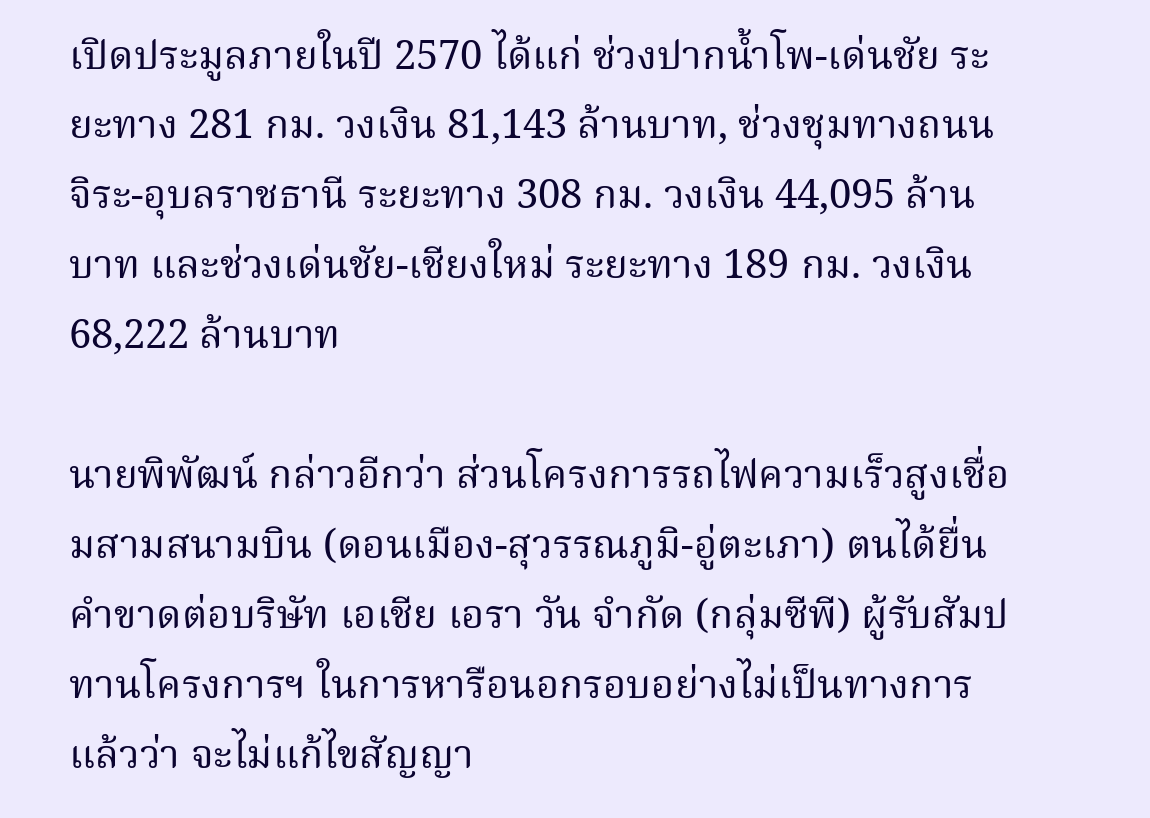เปิดประมูลภายในปี 2570 ได้แก่ ช่วงปากน้ำโพ-เด่นชัย ระยะทาง 281 กม. วงเงิน 81,143 ล้านบาท, ช่วงชุมทางถนนจิระ-อุบลราชธานี ระยะทาง 308 กม. วงเงิน 44,095 ล้านบาท และช่วงเด่นชัย-เชียงใหม่ ระยะทาง 189 กม. วงเงิน 68,222 ล้านบาท

นายพิพัฒน์ กล่าวอีกว่า ส่วนโครงการรถไฟความเร็วสูงเชื่อมสามสนามบิน (ดอนเมือง-สุวรรณภูมิ-อู่ตะเภา) ตนได้ยื่นคำขาดต่อบริษัท เอเชีย เอรา วัน จำกัด (กลุ่มซีพี) ผู้รับสัมปทานโครงการฯ ในการหารือนอกรอบอย่างไม่เป็นทางการแล้วว่า จะไม่แก้ไขสัญญา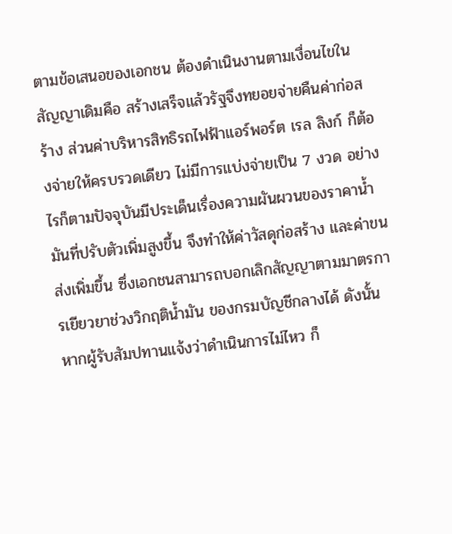ตามข้อเสนอของเอกชน ต้องดำเนินงานตามเงื่อนไขในสัญญาเดิมคือ สร้างเสร็จแล้วรัฐจึงทยอยจ่ายคืนค่าก่อสร้าง ส่วนค่าบริหารสิทธิรถไฟฟ้าแอร์พอร์ต เรล ลิงก์ ก็ต้องจ่ายให้ครบรวดเดียว ไม่มีการแบ่งจ่ายเป็น 7 งวด อย่างไรก็ตามปัจจุบันมีประเด็นเรื่องความผันผวนของราคาน้ำมันที่ปรับตัวเพิ่มสูงขึ้น จึงทำให้ค่าวัสดุก่อสร้าง และค่าขนส่งเพิ่มขึ้น ซึ่งเอกชนสามารถบอกเลิกสัญญาตามมาตรการเยียวยาช่วงวิกฤติน้ำมัน ของกรมบัญชีกลางได้ ดังนั้นหากผู้รับสัมปทานแจ้งว่าดำเนินการไม่ไหว ก็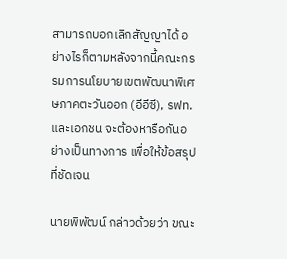สามารถบอกเลิกสัญญาได้ อย่างไรก็ตามหลังจากนี้คณะกรรมการนโยบายเขตพัฒนาพิเศษภาคตะวันออก (อีอีซี), รฟท. และเอกชน จะต้องหารือกันอย่างเป็นทางการ เพื่อให้ข้อสรุปที่ชัดเจน

นายพิพัฒน์ กล่าวด้วยว่า ขณะ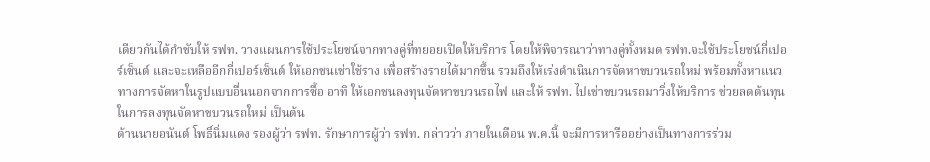เดียวกันได้กำชับให้ รฟท. วางแผนการใช้ประโยชน์จากทางคู่ที่ทยอยเปิดให้บริการ โดยให้พิจารณาว่าทางคู่ทั้งหมด รฟท.จะใช้ประโยชน์กี่เปอร์เซ็นต์ และจะเหลืออีกกี่เปอร์เซ็นต์ ให้เอกชนเช่าใช้ราง เพื่อสร้างรายได้มากขึ้น รวมถึงให้เร่งดำเนินการจัดหาขบวนรถใหม่ พร้อมทั้งหาแนวทางการจัดหาในรูปแบบอื่นนอกจากการซื้อ อาทิ ให้เอกชนลงทุนจัดหาขบวนรถไฟ และให้ รฟท. ไปเช่าขบวนรถมาวิ่งให้บริการ ช่วยลดต้นทุนในการลงทุนจัดหาขบวนรถใหม่ เป็นต้น
ด้านนายอนันต์ โพธิ์นิ่มแดง รองผู้ว่า รฟท. รักษาการผู้ว่า รฟท. กล่าวว่า ภายในเดือน พ.ค.นี้ จะมีการหารืออย่างเป็นทางการร่วม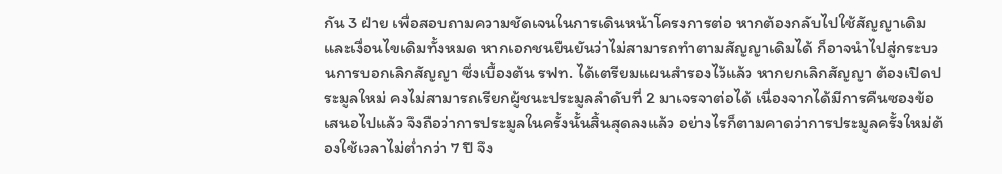กัน 3 ฝ่าย เพื่อสอบถามความชัดเจนในการเดินหน้าโครงการต่อ หากต้องกลับไปใช้สัญญาเดิม และเงื่อนไขเดิมทั้งหมด หากเอกชนยืนยันว่าไม่สามารถทำตามสัญญาเดิมได้ ก็อาจนำไปสู่กระบวนการบอกเลิกสัญญา ซึ่งเบื้องต้น รฟท. ได้เตรียมแผนสำรองไว้แล้ว หากยกเลิกสัญญา ต้องเปิดประมูลใหม่ คงไม่สามารถเรียกผู้ชนะประมูลลำดับที่ 2 มาเจรจาต่อได้ เนื่องจากได้มีการคืนซองข้อเสนอไปแล้ว จึงถือว่าการประมูลในครั้งนั้นสิ้นสุดลงแล้ว อย่างไรก็ตามคาดว่าการประมูลครั้งใหม่ต้องใช้เวลาไม่ต่ำกว่า 7 ปี จึง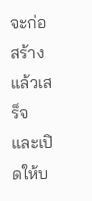จะก่อสร้างแล้วเสร็จ และเปิดให้บ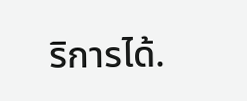ริการได้.